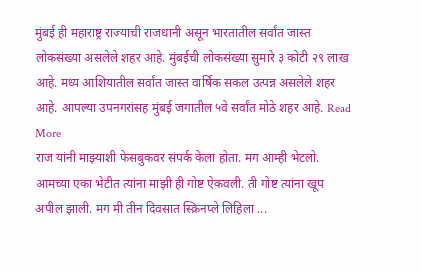मुंबई ही महाराष्ट्र राज्याची राजधानी असून भारतातील सर्वांत जास्त लोकसंख्या असलेले शहर आहे. मुंबईची लोकसंख्या सुमारे ३ कोटी २९ लाख आहे. मध्य आशियातील सर्वांत जास्त वार्षिक सकल उत्पन्न असलेले शहर आहे. आपल्या उपनगरांसह मुंबई जगातील ५वे सर्वांत मोठे शहर आहे. Read More
राज यांनी माझ्याशी फेसबुकवर संपर्क केला होता. मग आम्ही भेटलो. आमच्या एका भेटीत त्यांना माझी ही गोष्ट ऐकवली. ती गोष्ट त्यांना खूप अपील झाली. मग मी तीन दिवसात स्क्रिनप्ले लिहिला ...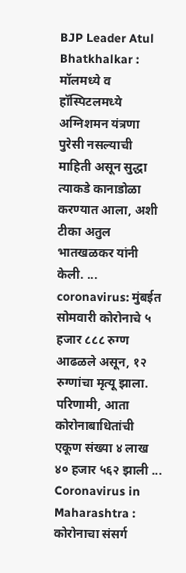BJP Leader Atul Bhatkhalkar : मॉलमध्ये व हॉस्पिटलमध्ये अग्निशमन यंत्रणा पुरेसी नसल्याची माहिती असून सुद्धा त्याकडे कानाडोळा करण्यात आला, अशी टीका अतुल भातखळकर यांनी केली. ...
coronavirus: मुंबईत सोमवारी कोरोनाचे ५ हजार ८८८ रुग्ण आढळले असून, १२ रुग्णांचा मृत्यू झाला. परिणामी, आता कोरोनाबाधितांची एकूण संख्या ४ लाख ४० हजार ५६२ झाली ...
Coronavirus in Maharashtra : कोरोनाचा संसर्ग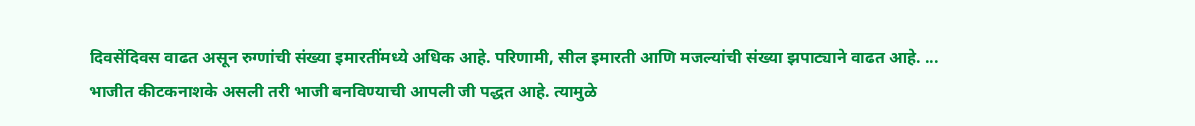दिवसेंदिवस वाढत असून रुग्णांची संख्या इमारतींमध्ये अधिक आहे. परिणामी, सील इमारती आणि मजल्यांची संख्या झपाट्याने वाढत आहे. ...
भाजीत कीटकनाशके असली तरी भाजी बनविण्याची आपली जी पद्धत आहे. त्यामुळे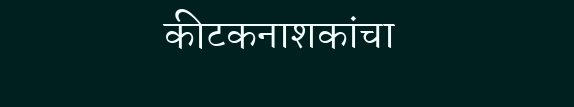कीटकनाशकांचा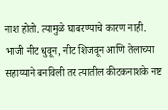नाश होतो. त्यामुळे घाबरण्याचे कारण नाही. भाजी नीट धुवून, नीट शिजवून आणि तेलाच्या सहाय्याने बनविली तर त्यातील कीटकनाशके नष्ट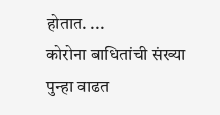होतात. ...
कोरोना बाधितांची संख्या पुन्हा वाढत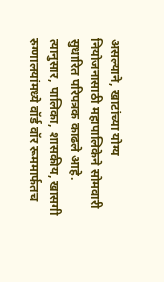असल्याने, खाटांच्या योग्य नियोजनासाठी महापालिकेने सोमवारी सुधारित परिपत्रक काढले आहे. त्यानुसार, पालिका, शासकीय, खासगी रुग्णालयांमध्ये वॉर्ड वॉर रूममार्फतच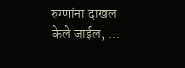रुग्णांना दाखल केले जाईल, ...